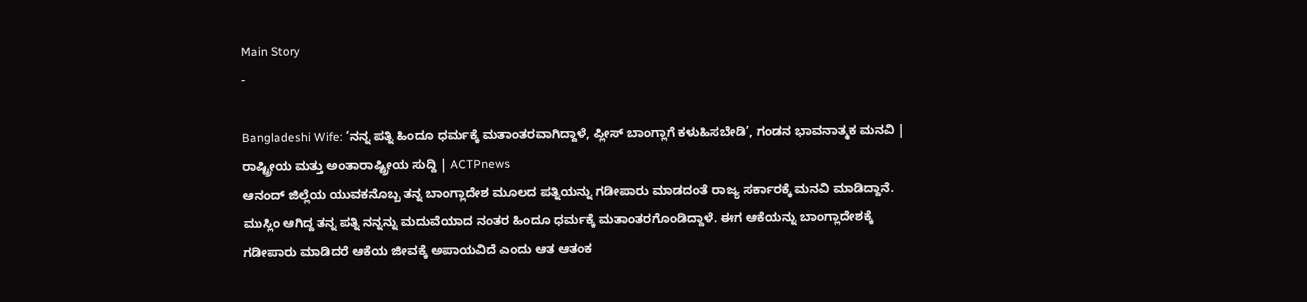Main Story
-

Bangladeshi Wife: ‘ನನ್ನ ಪತ್ನಿ ಹಿಂದೂ ಧರ್ಮಕ್ಕೆ ಮತಾಂತರವಾಗಿದ್ದಾಳೆ, ಪ್ಲೀಸ್ ಬಾಂಗ್ಲಾಗೆ ಕಳುಹಿಸಬೇಡಿ’, ಗಂಡನ ಭಾವನಾತ್ಮಕ ಮನವಿ | ರಾಷ್ಟ್ರೀಯ ಮತ್ತು ಅಂತಾರಾಷ್ಟ್ರೀಯ ಸುದ್ದಿ | ACTPnews
ಆನಂದ್ ಜಿಲ್ಲೆಯ ಯುವಕನೊಬ್ಬ ತನ್ನ ಬಾಂಗ್ಲಾದೇಶ ಮೂಲದ ಪತ್ನಿಯನ್ನು ಗಡೀಪಾರು ಮಾಡದಂತೆ ರಾಜ್ಯ ಸರ್ಕಾರಕ್ಕೆ ಮನವಿ ಮಾಡಿದ್ದಾನೆ. ಮುಸ್ಲಿಂ ಆಗಿದ್ದ ತನ್ನ ಪತ್ನಿ ನನ್ನನ್ನು ಮದುವೆಯಾದ ನಂತರ ಹಿಂದೂ ಧರ್ಮಕ್ಕೆ ಮತಾಂತರಗೊಂಡಿದ್ದಾಳೆ. ಈಗ ಆಕೆಯನ್ನು ಬಾಂಗ್ಲಾದೇಶಕ್ಕೆ ಗಡೀಪಾರು ಮಾಡಿದರೆ ಆಕೆಯ ಜೀವಕ್ಕೆ ಅಪಾಯವಿದೆ ಎಂದು ಆತ ಆತಂಕ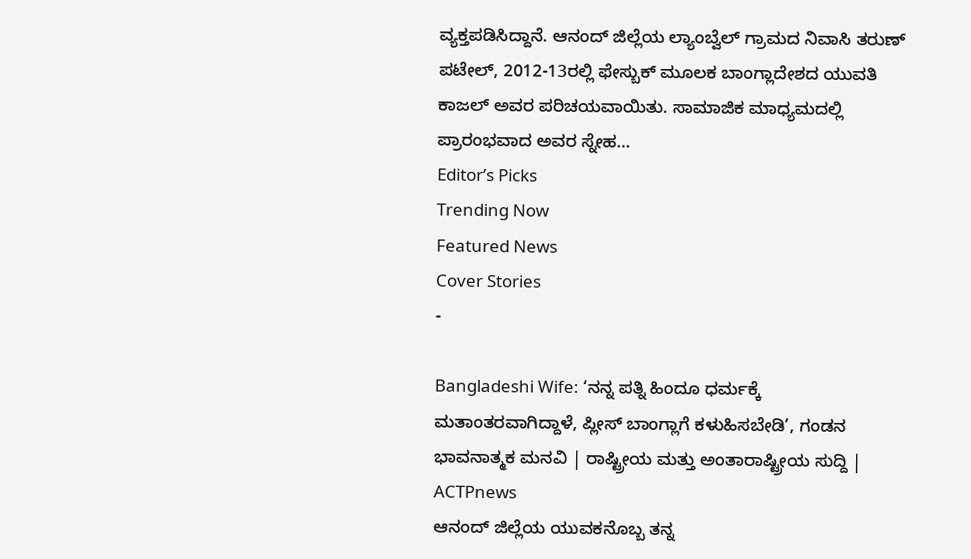ವ್ಯಕ್ತಪಡಿಸಿದ್ದಾನೆ. ಆನಂದ್ ಜಿಲ್ಲೆಯ ಲ್ಯಾಂಬ್ವೆಲ್ ಗ್ರಾಮದ ನಿವಾಸಿ ತರುಣ್ ಪಟೇಲ್, 2012-13ರಲ್ಲಿ ಫೇಸ್ಬುಕ್ ಮೂಲಕ ಬಾಂಗ್ಲಾದೇಶದ ಯುವತಿ ಕಾಜಲ್ ಅವರ ಪರಿಚಯವಾಯಿತು. ಸಾಮಾಜಿಕ ಮಾಧ್ಯಮದಲ್ಲಿ ಪ್ರಾರಂಭವಾದ ಅವರ ಸ್ನೇಹ…
Editor’s Picks
Trending Now
Featured News
Cover Stories
-

Bangladeshi Wife: ‘ನನ್ನ ಪತ್ನಿ ಹಿಂದೂ ಧರ್ಮಕ್ಕೆ ಮತಾಂತರವಾಗಿದ್ದಾಳೆ, ಪ್ಲೀಸ್ ಬಾಂಗ್ಲಾಗೆ ಕಳುಹಿಸಬೇಡಿ’, ಗಂಡನ ಭಾವನಾತ್ಮಕ ಮನವಿ | ರಾಷ್ಟ್ರೀಯ ಮತ್ತು ಅಂತಾರಾಷ್ಟ್ರೀಯ ಸುದ್ದಿ | ACTPnews
ಆನಂದ್ ಜಿಲ್ಲೆಯ ಯುವಕನೊಬ್ಬ ತನ್ನ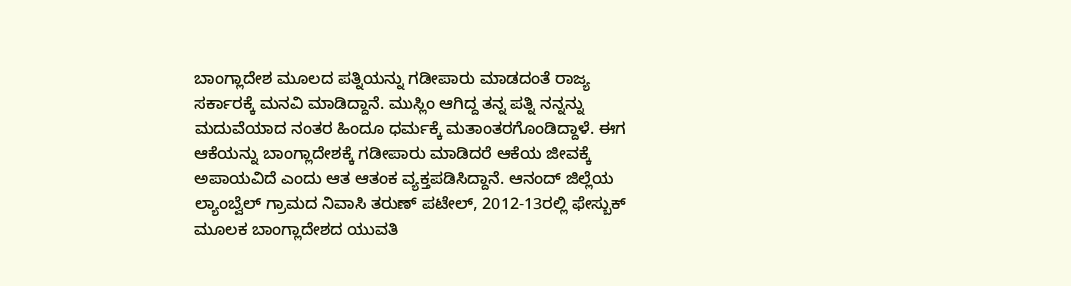ಬಾಂಗ್ಲಾದೇಶ ಮೂಲದ ಪತ್ನಿಯನ್ನು ಗಡೀಪಾರು ಮಾಡದಂತೆ ರಾಜ್ಯ ಸರ್ಕಾರಕ್ಕೆ ಮನವಿ ಮಾಡಿದ್ದಾನೆ. ಮುಸ್ಲಿಂ ಆಗಿದ್ದ ತನ್ನ ಪತ್ನಿ ನನ್ನನ್ನು ಮದುವೆಯಾದ ನಂತರ ಹಿಂದೂ ಧರ್ಮಕ್ಕೆ ಮತಾಂತರಗೊಂಡಿದ್ದಾಳೆ. ಈಗ ಆಕೆಯನ್ನು ಬಾಂಗ್ಲಾದೇಶಕ್ಕೆ ಗಡೀಪಾರು ಮಾಡಿದರೆ ಆಕೆಯ ಜೀವಕ್ಕೆ ಅಪಾಯವಿದೆ ಎಂದು ಆತ ಆತಂಕ ವ್ಯಕ್ತಪಡಿಸಿದ್ದಾನೆ. ಆನಂದ್ ಜಿಲ್ಲೆಯ ಲ್ಯಾಂಬ್ವೆಲ್ ಗ್ರಾಮದ ನಿವಾಸಿ ತರುಣ್ ಪಟೇಲ್, 2012-13ರಲ್ಲಿ ಫೇಸ್ಬುಕ್ ಮೂಲಕ ಬಾಂಗ್ಲಾದೇಶದ ಯುವತಿ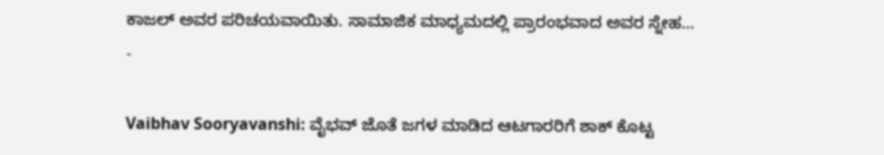ಕಾಜಲ್ ಅವರ ಪರಿಚಯವಾಯಿತು. ಸಾಮಾಜಿಕ ಮಾಧ್ಯಮದಲ್ಲಿ ಪ್ರಾರಂಭವಾದ ಅವರ ಸ್ನೇಹ…
-

Vaibhav Sooryavanshi: ವೈಭವ್ ಜೊತೆ ಜಗಳ ಮಾಡಿದ ಆಟಗಾರರಿಗೆ ಶಾಕ್ ಕೊಟ್ಟ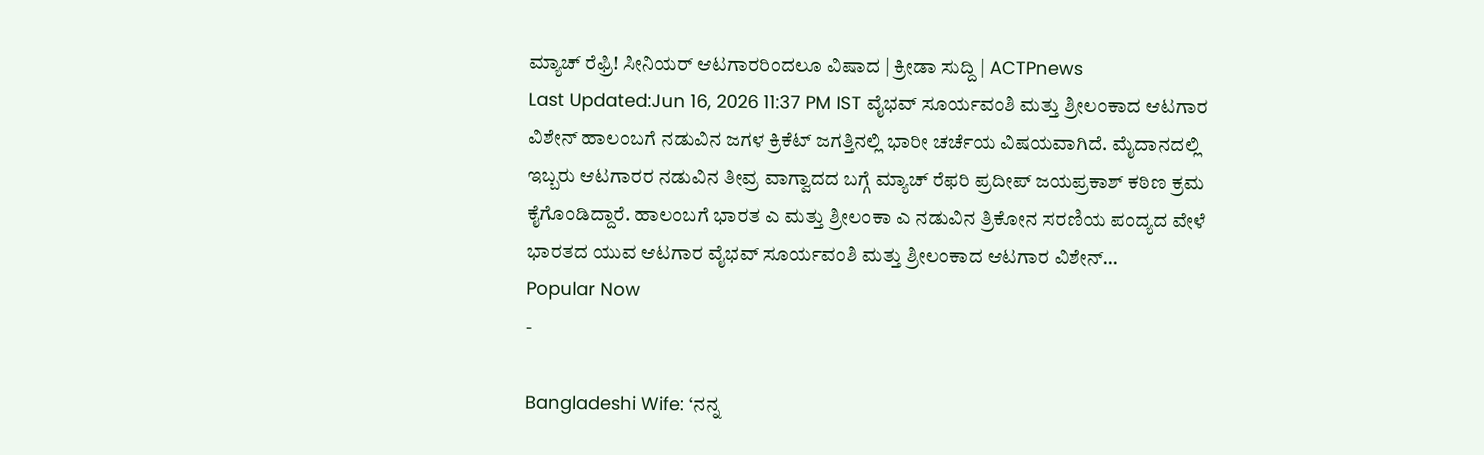ಮ್ಯಾಚ್ ರೆಫ್ರಿ! ಸೀನಿಯರ್ ಆಟಗಾರರಿಂದಲೂ ವಿಷಾದ | ಕ್ರೀಡಾ ಸುದ್ದಿ | ACTPnews
Last Updated:Jun 16, 2026 11:37 PM IST ವೈಭವ್ ಸೂರ್ಯವಂಶಿ ಮತ್ತು ಶ್ರೀಲಂಕಾದ ಆಟಗಾರ ವಿಶೇನ್ ಹಾಲಂಬಗೆ ನಡುವಿನ ಜಗಳ ಕ್ರಿಕೆಟ್ ಜಗತ್ತಿನಲ್ಲಿ ಭಾರೀ ಚರ್ಚೆಯ ವಿಷಯವಾಗಿದೆ. ಮೈದಾನದಲ್ಲಿ ಇಬ್ಬರು ಆಟಗಾರರ ನಡುವಿನ ತೀವ್ರ ವಾಗ್ವಾದದ ಬಗ್ಗೆ ಮ್ಯಾಚ್ ರೆಫರಿ ಪ್ರದೀಪ್ ಜಯಪ್ರಕಾಶ್ ಕಠಿಣ ಕ್ರಮ ಕೈಗೊಂಡಿದ್ದಾರೆ. ಹಾಲಂಬಗೆ ಭಾರತ ಎ ಮತ್ತು ಶ್ರೀಲಂಕಾ ಎ ನಡುವಿನ ತ್ರಿಕೋನ ಸರಣಿಯ ಪಂದ್ಯದ ವೇಳೆ ಭಾರತದ ಯುವ ಆಟಗಾರ ವೈಭವ್ ಸೂರ್ಯವಂಶಿ ಮತ್ತು ಶ್ರೀಲಂಕಾದ ಆಟಗಾರ ವಿಶೇನ್…
Popular Now
-

Bangladeshi Wife: ‘ನನ್ನ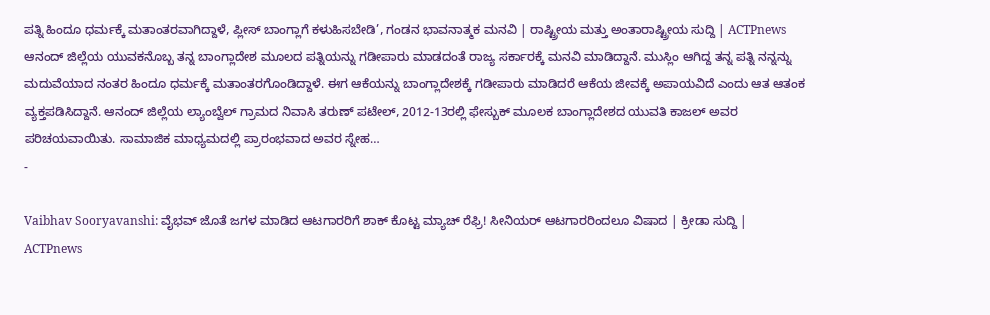ಪತ್ನಿ ಹಿಂದೂ ಧರ್ಮಕ್ಕೆ ಮತಾಂತರವಾಗಿದ್ದಾಳೆ, ಪ್ಲೀಸ್ ಬಾಂಗ್ಲಾಗೆ ಕಳುಹಿಸಬೇಡಿ’, ಗಂಡನ ಭಾವನಾತ್ಮಕ ಮನವಿ | ರಾಷ್ಟ್ರೀಯ ಮತ್ತು ಅಂತಾರಾಷ್ಟ್ರೀಯ ಸುದ್ದಿ | ACTPnews
ಆನಂದ್ ಜಿಲ್ಲೆಯ ಯುವಕನೊಬ್ಬ ತನ್ನ ಬಾಂಗ್ಲಾದೇಶ ಮೂಲದ ಪತ್ನಿಯನ್ನು ಗಡೀಪಾರು ಮಾಡದಂತೆ ರಾಜ್ಯ ಸರ್ಕಾರಕ್ಕೆ ಮನವಿ ಮಾಡಿದ್ದಾನೆ. ಮುಸ್ಲಿಂ ಆಗಿದ್ದ ತನ್ನ ಪತ್ನಿ ನನ್ನನ್ನು ಮದುವೆಯಾದ ನಂತರ ಹಿಂದೂ ಧರ್ಮಕ್ಕೆ ಮತಾಂತರಗೊಂಡಿದ್ದಾಳೆ. ಈಗ ಆಕೆಯನ್ನು ಬಾಂಗ್ಲಾದೇಶಕ್ಕೆ ಗಡೀಪಾರು ಮಾಡಿದರೆ ಆಕೆಯ ಜೀವಕ್ಕೆ ಅಪಾಯವಿದೆ ಎಂದು ಆತ ಆತಂಕ ವ್ಯಕ್ತಪಡಿಸಿದ್ದಾನೆ. ಆನಂದ್ ಜಿಲ್ಲೆಯ ಲ್ಯಾಂಬ್ವೆಲ್ ಗ್ರಾಮದ ನಿವಾಸಿ ತರುಣ್ ಪಟೇಲ್, 2012-13ರಲ್ಲಿ ಫೇಸ್ಬುಕ್ ಮೂಲಕ ಬಾಂಗ್ಲಾದೇಶದ ಯುವತಿ ಕಾಜಲ್ ಅವರ ಪರಿಚಯವಾಯಿತು. ಸಾಮಾಜಿಕ ಮಾಧ್ಯಮದಲ್ಲಿ ಪ್ರಾರಂಭವಾದ ಅವರ ಸ್ನೇಹ…
-

Vaibhav Sooryavanshi: ವೈಭವ್ ಜೊತೆ ಜಗಳ ಮಾಡಿದ ಆಟಗಾರರಿಗೆ ಶಾಕ್ ಕೊಟ್ಟ ಮ್ಯಾಚ್ ರೆಫ್ರಿ! ಸೀನಿಯರ್ ಆಟಗಾರರಿಂದಲೂ ವಿಷಾದ | ಕ್ರೀಡಾ ಸುದ್ದಿ | ACTPnews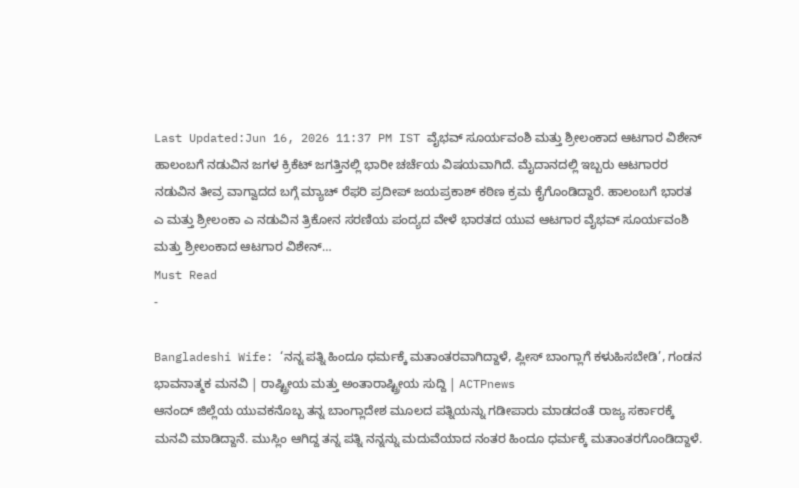Last Updated:Jun 16, 2026 11:37 PM IST ವೈಭವ್ ಸೂರ್ಯವಂಶಿ ಮತ್ತು ಶ್ರೀಲಂಕಾದ ಆಟಗಾರ ವಿಶೇನ್ ಹಾಲಂಬಗೆ ನಡುವಿನ ಜಗಳ ಕ್ರಿಕೆಟ್ ಜಗತ್ತಿನಲ್ಲಿ ಭಾರೀ ಚರ್ಚೆಯ ವಿಷಯವಾಗಿದೆ. ಮೈದಾನದಲ್ಲಿ ಇಬ್ಬರು ಆಟಗಾರರ ನಡುವಿನ ತೀವ್ರ ವಾಗ್ವಾದದ ಬಗ್ಗೆ ಮ್ಯಾಚ್ ರೆಫರಿ ಪ್ರದೀಪ್ ಜಯಪ್ರಕಾಶ್ ಕಠಿಣ ಕ್ರಮ ಕೈಗೊಂಡಿದ್ದಾರೆ. ಹಾಲಂಬಗೆ ಭಾರತ ಎ ಮತ್ತು ಶ್ರೀಲಂಕಾ ಎ ನಡುವಿನ ತ್ರಿಕೋನ ಸರಣಿಯ ಪಂದ್ಯದ ವೇಳೆ ಭಾರತದ ಯುವ ಆಟಗಾರ ವೈಭವ್ ಸೂರ್ಯವಂಶಿ ಮತ್ತು ಶ್ರೀಲಂಕಾದ ಆಟಗಾರ ವಿಶೇನ್…
Must Read
-

Bangladeshi Wife: ‘ನನ್ನ ಪತ್ನಿ ಹಿಂದೂ ಧರ್ಮಕ್ಕೆ ಮತಾಂತರವಾಗಿದ್ದಾಳೆ, ಪ್ಲೀಸ್ ಬಾಂಗ್ಲಾಗೆ ಕಳುಹಿಸಬೇಡಿ’, ಗಂಡನ ಭಾವನಾತ್ಮಕ ಮನವಿ | ರಾಷ್ಟ್ರೀಯ ಮತ್ತು ಅಂತಾರಾಷ್ಟ್ರೀಯ ಸುದ್ದಿ | ACTPnews
ಆನಂದ್ ಜಿಲ್ಲೆಯ ಯುವಕನೊಬ್ಬ ತನ್ನ ಬಾಂಗ್ಲಾದೇಶ ಮೂಲದ ಪತ್ನಿಯನ್ನು ಗಡೀಪಾರು ಮಾಡದಂತೆ ರಾಜ್ಯ ಸರ್ಕಾರಕ್ಕೆ ಮನವಿ ಮಾಡಿದ್ದಾನೆ. ಮುಸ್ಲಿಂ ಆಗಿದ್ದ ತನ್ನ ಪತ್ನಿ ನನ್ನನ್ನು ಮದುವೆಯಾದ ನಂತರ ಹಿಂದೂ ಧರ್ಮಕ್ಕೆ ಮತಾಂತರಗೊಂಡಿದ್ದಾಳೆ.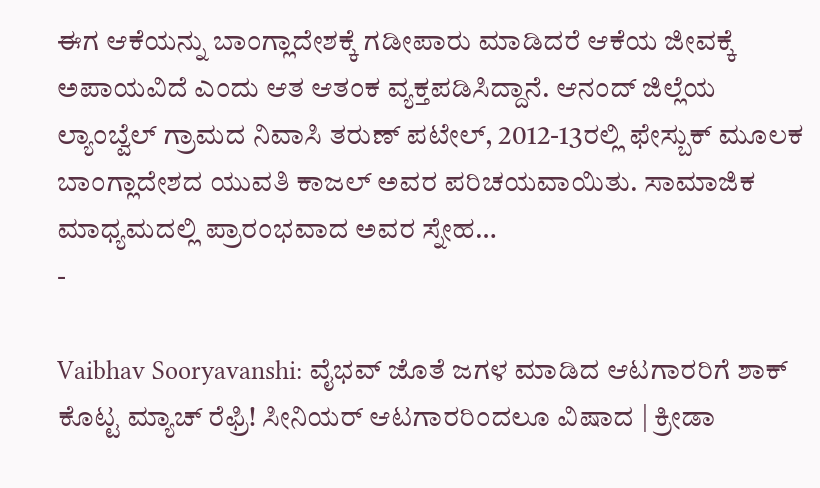ಈಗ ಆಕೆಯನ್ನು ಬಾಂಗ್ಲಾದೇಶಕ್ಕೆ ಗಡೀಪಾರು ಮಾಡಿದರೆ ಆಕೆಯ ಜೀವಕ್ಕೆ ಅಪಾಯವಿದೆ ಎಂದು ಆತ ಆತಂಕ ವ್ಯಕ್ತಪಡಿಸಿದ್ದಾನೆ. ಆನಂದ್ ಜಿಲ್ಲೆಯ ಲ್ಯಾಂಬ್ವೆಲ್ ಗ್ರಾಮದ ನಿವಾಸಿ ತರುಣ್ ಪಟೇಲ್, 2012-13ರಲ್ಲಿ ಫೇಸ್ಬುಕ್ ಮೂಲಕ ಬಾಂಗ್ಲಾದೇಶದ ಯುವತಿ ಕಾಜಲ್ ಅವರ ಪರಿಚಯವಾಯಿತು. ಸಾಮಾಜಿಕ ಮಾಧ್ಯಮದಲ್ಲಿ ಪ್ರಾರಂಭವಾದ ಅವರ ಸ್ನೇಹ…
-

Vaibhav Sooryavanshi: ವೈಭವ್ ಜೊತೆ ಜಗಳ ಮಾಡಿದ ಆಟಗಾರರಿಗೆ ಶಾಕ್ ಕೊಟ್ಟ ಮ್ಯಾಚ್ ರೆಫ್ರಿ! ಸೀನಿಯರ್ ಆಟಗಾರರಿಂದಲೂ ವಿಷಾದ | ಕ್ರೀಡಾ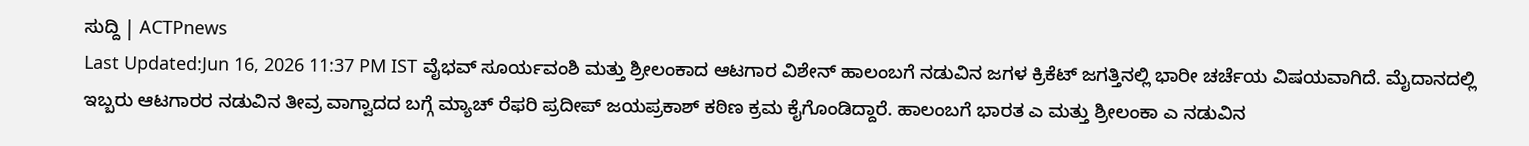ಸುದ್ದಿ | ACTPnews
Last Updated:Jun 16, 2026 11:37 PM IST ವೈಭವ್ ಸೂರ್ಯವಂಶಿ ಮತ್ತು ಶ್ರೀಲಂಕಾದ ಆಟಗಾರ ವಿಶೇನ್ ಹಾಲಂಬಗೆ ನಡುವಿನ ಜಗಳ ಕ್ರಿಕೆಟ್ ಜಗತ್ತಿನಲ್ಲಿ ಭಾರೀ ಚರ್ಚೆಯ ವಿಷಯವಾಗಿದೆ. ಮೈದಾನದಲ್ಲಿ ಇಬ್ಬರು ಆಟಗಾರರ ನಡುವಿನ ತೀವ್ರ ವಾಗ್ವಾದದ ಬಗ್ಗೆ ಮ್ಯಾಚ್ ರೆಫರಿ ಪ್ರದೀಪ್ ಜಯಪ್ರಕಾಶ್ ಕಠಿಣ ಕ್ರಮ ಕೈಗೊಂಡಿದ್ದಾರೆ. ಹಾಲಂಬಗೆ ಭಾರತ ಎ ಮತ್ತು ಶ್ರೀಲಂಕಾ ಎ ನಡುವಿನ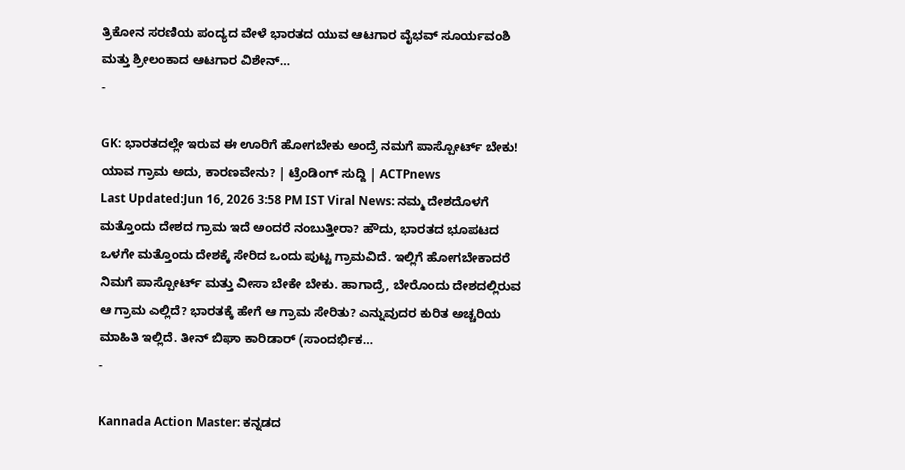ತ್ರಿಕೋನ ಸರಣಿಯ ಪಂದ್ಯದ ವೇಳೆ ಭಾರತದ ಯುವ ಆಟಗಾರ ವೈಭವ್ ಸೂರ್ಯವಂಶಿ ಮತ್ತು ಶ್ರೀಲಂಕಾದ ಆಟಗಾರ ವಿಶೇನ್…
-

GK: ಭಾರತದಲ್ಲೇ ಇರುವ ಈ ಊರಿಗೆ ಹೋಗಬೇಕು ಅಂದ್ರೆ ನಮಗೆ ಪಾಸ್ಪೋರ್ಟ್ ಬೇಕು! ಯಾವ ಗ್ರಾಮ ಅದು, ಕಾರಣವೇನು? | ಟ್ರೆಂಡಿಂಗ್ ಸುದ್ದಿ | ACTPnews
Last Updated:Jun 16, 2026 3:58 PM IST Viral News: ನಮ್ಮ ದೇಶದೊಳಗೆ ಮತ್ತೊಂದು ದೇಶದ ಗ್ರಾಮ ಇದೆ ಅಂದರೆ ನಂಬುತ್ತೀರಾ? ಹೌದು, ಭಾರತದ ಭೂಪಟದ ಒಳಗೇ ಮತ್ತೊಂದು ದೇಶಕ್ಕೆ ಸೇರಿದ ಒಂದು ಪುಟ್ಟ ಗ್ರಾಮವಿದೆ. ಇಲ್ಲಿಗೆ ಹೋಗಬೇಕಾದರೆ ನಿಮಗೆ ಪಾಸ್ಪೋರ್ಟ್ ಮತ್ತು ವೀಸಾ ಬೇಕೇ ಬೇಕು. ಹಾಗಾದ್ರೆ, ಬೇರೊಂದು ದೇಶದಲ್ಲಿರುವ ಆ ಗ್ರಾಮ ಎಲ್ಲಿದೆ? ಭಾರತಕ್ಕೆ ಹೇಗೆ ಆ ಗ್ರಾಮ ಸೇರಿತು? ಎನ್ನುವುದರ ಕುರಿತ ಅಚ್ಚರಿಯ ಮಾಹಿತಿ ಇಲ್ಲಿದೆ. ತೀನ್ ಬಿಘಾ ಕಾರಿಡಾರ್ (ಸಾಂದರ್ಭಿಕ…
-

Kannada Action Master: ಕನ್ನಡದ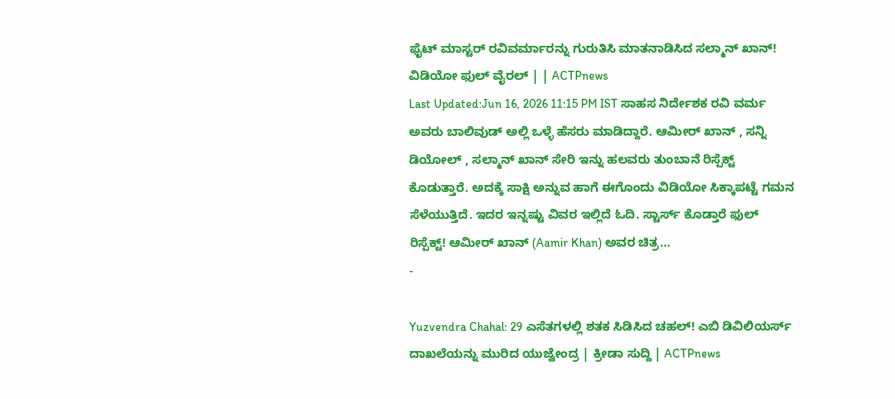ಫೈಟ್ ಮಾಸ್ಟರ್ ರವಿವರ್ಮಾರನ್ನು ಗುರುತಿಸಿ ಮಾತನಾಡಿಸಿದ ಸಲ್ಮಾನ್ ಖಾನ್! ವಿಡಿಯೋ ಫುಲ್ ವೈರಲ್ | | ACTPnews
Last Updated:Jun 16, 2026 11:15 PM IST ಸಾಹಸ ನಿರ್ದೇಶಕ ರವಿ ವರ್ಮ ಅವರು ಬಾಲಿವುಡ್ ಅಲ್ಲಿ ಒಳ್ಳೆ ಹೆಸರು ಮಾಡಿದ್ದಾರೆ. ಆಮೀರ್ ಖಾನ್ , ಸನ್ನಿ ಡಿಯೋಲ್ , ಸಲ್ಮಾನ್ ಖಾನ್ ಸೇರಿ ಇನ್ನು ಹಲವರು ತುಂಬಾನೆ ರಿಸ್ಪೆಕ್ಟ್ ಕೊಡುತ್ತಾರೆ. ಅದಕ್ಕೆ ಸಾಕ್ಷಿ ಅನ್ನುವ ಹಾಗೆ ಈಗೊಂದು ವಿಡಿಯೋ ಸಿಕ್ಕಾಪಟ್ಟೆ ಗಮನ ಸೆಳೆಯುತ್ತಿದೆ. ಇದರ ಇನ್ನಷ್ಟು ವಿವರ ಇಲ್ಲಿದೆ ಓದಿ. ಸ್ಟಾರ್ಸ್ ಕೊಡ್ತಾರೆ ಫುಲ್ ರಿಸ್ಪೆಕ್ಟ್! ಆಮೀರ್ ಖಾನ್ (Aamir Khan) ಅವರ ಚಿತ್ರ…
-

Yuzvendra Chahal: 29 ಎಸೆತಗಳಲ್ಲಿ ಶತಕ ಸಿಡಿಸಿದ ಚಹಲ್! ಎಬಿ ಡಿವಿಲಿಯರ್ಸ್ ದಾಖಲೆಯನ್ನು ಮುರಿದ ಯುಜ್ವೇಂದ್ರ | ಕ್ರೀಡಾ ಸುದ್ದಿ | ACTPnews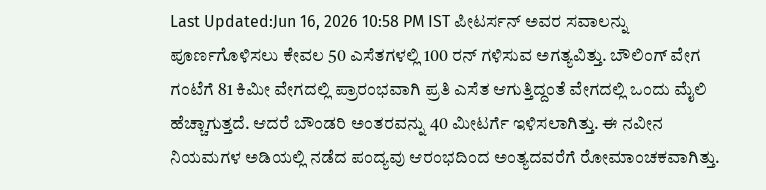Last Updated:Jun 16, 2026 10:58 PM IST ಪೀಟರ್ಸನ್ ಅವರ ಸವಾಲನ್ನು ಪೂರ್ಣಗೊಳಿಸಲು ಕೇವಲ 50 ಎಸೆತಗಳಲ್ಲಿ 100 ರನ್ ಗಳಿಸುವ ಅಗತ್ಯವಿತ್ತು. ಬೌಲಿಂಗ್ ವೇಗ ಗಂಟೆಗೆ 81 ಕಿಮೀ ವೇಗದಲ್ಲಿ ಪ್ರಾರಂಭವಾಗಿ ಪ್ರತಿ ಎಸೆತ ಆಗುತ್ತಿದ್ದಂತೆ ವೇಗದಲ್ಲಿ ಒಂದು ಮೈಲಿ ಹೆಚ್ಚಾಗುತ್ತದೆ. ಆದರೆ ಬೌಂಡರಿ ಅಂತರವನ್ನು 40 ಮೀಟರ್ಗೆ ಇಳಿಸಲಾಗಿತ್ತು. ಈ ನವೀನ ನಿಯಮಗಳ ಅಡಿಯಲ್ಲಿ ನಡೆದ ಪಂದ್ಯವು ಆರಂಭದಿಂದ ಅಂತ್ಯದವರೆಗೆ ರೋಮಾಂಚಕವಾಗಿತ್ತು.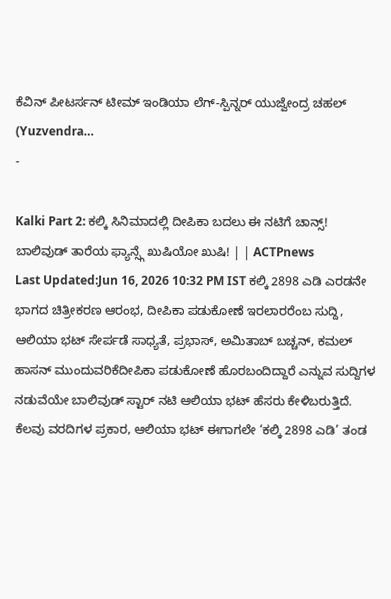ಕೆವಿನ್ ಪೀಟರ್ಸನ್ ಟೀಮ್ ಇಂಡಿಯಾ ಲೆಗ್-ಸ್ಪಿನ್ನರ್ ಯುಜ್ವೇಂದ್ರ ಚಹಲ್ (Yuzvendra…
-

Kalki Part 2: ಕಲ್ಕಿ ಸಿನಿಮಾದಲ್ಲಿ ದೀಪಿಕಾ ಬದಲು ಈ ನಟಿಗೆ ಚಾನ್ಸ್! ಬಾಲಿವುಡ್ ತಾರೆಯ ಫ್ಯಾನ್ಸ್ಗೆ ಖುಷಿಯೋ ಖುಷಿ! | | ACTPnews
Last Updated:Jun 16, 2026 10:32 PM IST ಕಲ್ಕಿ 2898 ಎಡಿ ಎರಡನೇ ಭಾಗದ ಚಿತ್ರೀಕರಣ ಆರಂಭ, ದೀಪಿಕಾ ಪಡುಕೋಣೆ ಇರಲಾರರೆಂಬ ಸುದ್ದಿ, ಆಲಿಯಾ ಭಟ್ ಸೇರ್ಪಡೆ ಸಾಧ್ಯತೆ, ಪ್ರಭಾಸ್, ಅಮಿತಾಬ್ ಬಚ್ಚನ್, ಕಮಲ್ ಹಾಸನ್ ಮುಂದುವರಿಕೆದೀಪಿಕಾ ಪಡುಕೋಣೆ ಹೊರಬಂದಿದ್ದಾರೆ ಎನ್ನುವ ಸುದ್ದಿಗಳ ನಡುವೆಯೇ ಬಾಲಿವುಡ್ ಸ್ಟಾರ್ ನಟಿ ಆಲಿಯಾ ಭಟ್ ಹೆಸರು ಕೇಳಿಬರುತ್ತಿದೆ. ಕೆಲವು ವರದಿಗಳ ಪ್ರಕಾರ, ಆಲಿಯಾ ಭಟ್ ಈಗಾಗಲೇ ‘ಕಲ್ಕಿ 2898 ಎಡಿ’ ತಂಡ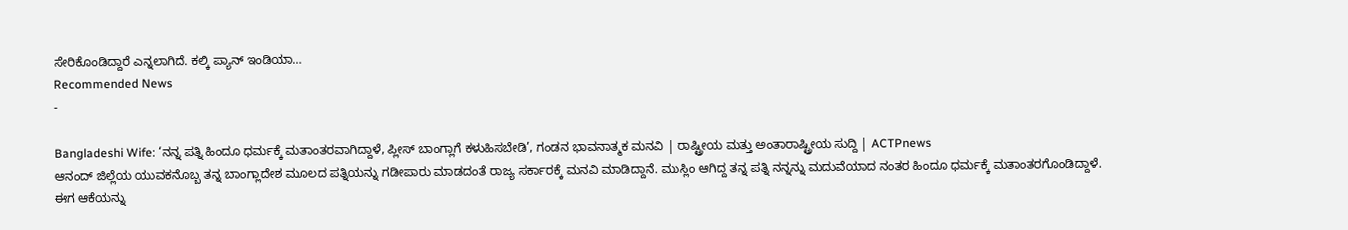ಸೇರಿಕೊಂಡಿದ್ದಾರೆ ಎನ್ನಲಾಗಿದೆ. ಕಲ್ಕಿ ಪ್ಯಾನ್ ಇಂಡಿಯಾ…
Recommended News
-

Bangladeshi Wife: ‘ನನ್ನ ಪತ್ನಿ ಹಿಂದೂ ಧರ್ಮಕ್ಕೆ ಮತಾಂತರವಾಗಿದ್ದಾಳೆ, ಪ್ಲೀಸ್ ಬಾಂಗ್ಲಾಗೆ ಕಳುಹಿಸಬೇಡಿ’, ಗಂಡನ ಭಾವನಾತ್ಮಕ ಮನವಿ | ರಾಷ್ಟ್ರೀಯ ಮತ್ತು ಅಂತಾರಾಷ್ಟ್ರೀಯ ಸುದ್ದಿ | ACTPnews
ಆನಂದ್ ಜಿಲ್ಲೆಯ ಯುವಕನೊಬ್ಬ ತನ್ನ ಬಾಂಗ್ಲಾದೇಶ ಮೂಲದ ಪತ್ನಿಯನ್ನು ಗಡೀಪಾರು ಮಾಡದಂತೆ ರಾಜ್ಯ ಸರ್ಕಾರಕ್ಕೆ ಮನವಿ ಮಾಡಿದ್ದಾನೆ. ಮುಸ್ಲಿಂ ಆಗಿದ್ದ ತನ್ನ ಪತ್ನಿ ನನ್ನನ್ನು ಮದುವೆಯಾದ ನಂತರ ಹಿಂದೂ ಧರ್ಮಕ್ಕೆ ಮತಾಂತರಗೊಂಡಿದ್ದಾಳೆ. ಈಗ ಆಕೆಯನ್ನು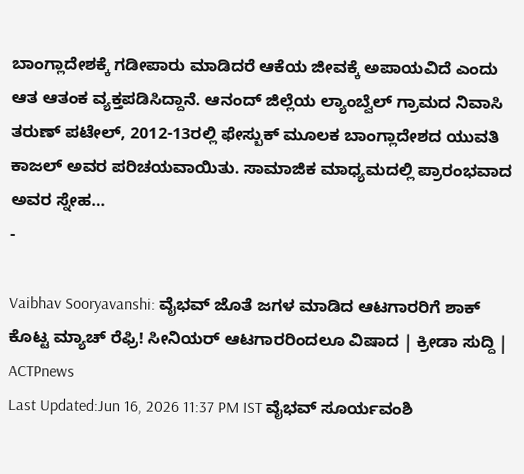ಬಾಂಗ್ಲಾದೇಶಕ್ಕೆ ಗಡೀಪಾರು ಮಾಡಿದರೆ ಆಕೆಯ ಜೀವಕ್ಕೆ ಅಪಾಯವಿದೆ ಎಂದು ಆತ ಆತಂಕ ವ್ಯಕ್ತಪಡಿಸಿದ್ದಾನೆ. ಆನಂದ್ ಜಿಲ್ಲೆಯ ಲ್ಯಾಂಬ್ವೆಲ್ ಗ್ರಾಮದ ನಿವಾಸಿ ತರುಣ್ ಪಟೇಲ್, 2012-13ರಲ್ಲಿ ಫೇಸ್ಬುಕ್ ಮೂಲಕ ಬಾಂಗ್ಲಾದೇಶದ ಯುವತಿ ಕಾಜಲ್ ಅವರ ಪರಿಚಯವಾಯಿತು. ಸಾಮಾಜಿಕ ಮಾಧ್ಯಮದಲ್ಲಿ ಪ್ರಾರಂಭವಾದ ಅವರ ಸ್ನೇಹ…
-

Vaibhav Sooryavanshi: ವೈಭವ್ ಜೊತೆ ಜಗಳ ಮಾಡಿದ ಆಟಗಾರರಿಗೆ ಶಾಕ್ ಕೊಟ್ಟ ಮ್ಯಾಚ್ ರೆಫ್ರಿ! ಸೀನಿಯರ್ ಆಟಗಾರರಿಂದಲೂ ವಿಷಾದ | ಕ್ರೀಡಾ ಸುದ್ದಿ | ACTPnews
Last Updated:Jun 16, 2026 11:37 PM IST ವೈಭವ್ ಸೂರ್ಯವಂಶಿ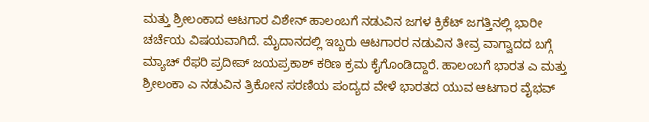ಮತ್ತು ಶ್ರೀಲಂಕಾದ ಆಟಗಾರ ವಿಶೇನ್ ಹಾಲಂಬಗೆ ನಡುವಿನ ಜಗಳ ಕ್ರಿಕೆಟ್ ಜಗತ್ತಿನಲ್ಲಿ ಭಾರೀ ಚರ್ಚೆಯ ವಿಷಯವಾಗಿದೆ. ಮೈದಾನದಲ್ಲಿ ಇಬ್ಬರು ಆಟಗಾರರ ನಡುವಿನ ತೀವ್ರ ವಾಗ್ವಾದದ ಬಗ್ಗೆ ಮ್ಯಾಚ್ ರೆಫರಿ ಪ್ರದೀಪ್ ಜಯಪ್ರಕಾಶ್ ಕಠಿಣ ಕ್ರಮ ಕೈಗೊಂಡಿದ್ದಾರೆ. ಹಾಲಂಬಗೆ ಭಾರತ ಎ ಮತ್ತು ಶ್ರೀಲಂಕಾ ಎ ನಡುವಿನ ತ್ರಿಕೋನ ಸರಣಿಯ ಪಂದ್ಯದ ವೇಳೆ ಭಾರತದ ಯುವ ಆಟಗಾರ ವೈಭವ್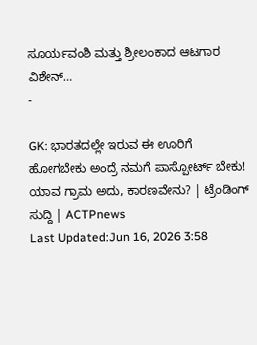ಸೂರ್ಯವಂಶಿ ಮತ್ತು ಶ್ರೀಲಂಕಾದ ಆಟಗಾರ ವಿಶೇನ್…
-

GK: ಭಾರತದಲ್ಲೇ ಇರುವ ಈ ಊರಿಗೆ ಹೋಗಬೇಕು ಅಂದ್ರೆ ನಮಗೆ ಪಾಸ್ಪೋರ್ಟ್ ಬೇಕು! ಯಾವ ಗ್ರಾಮ ಅದು, ಕಾರಣವೇನು? | ಟ್ರೆಂಡಿಂಗ್ ಸುದ್ದಿ | ACTPnews
Last Updated:Jun 16, 2026 3:58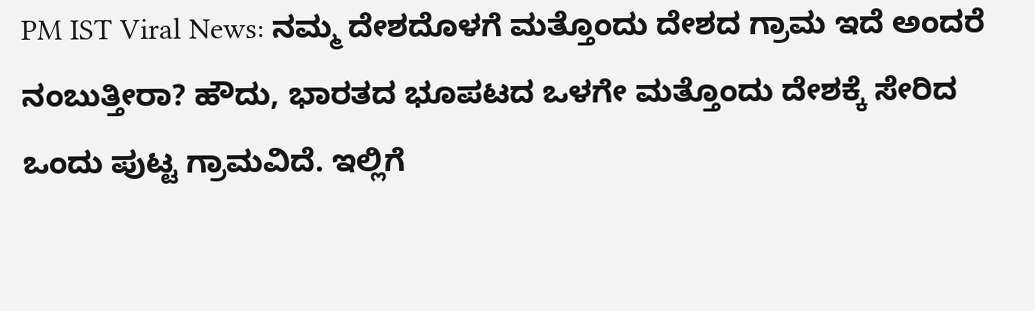PM IST Viral News: ನಮ್ಮ ದೇಶದೊಳಗೆ ಮತ್ತೊಂದು ದೇಶದ ಗ್ರಾಮ ಇದೆ ಅಂದರೆ ನಂಬುತ್ತೀರಾ? ಹೌದು, ಭಾರತದ ಭೂಪಟದ ಒಳಗೇ ಮತ್ತೊಂದು ದೇಶಕ್ಕೆ ಸೇರಿದ ಒಂದು ಪುಟ್ಟ ಗ್ರಾಮವಿದೆ. ಇಲ್ಲಿಗೆ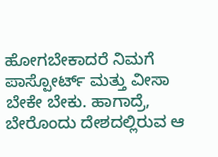ಹೋಗಬೇಕಾದರೆ ನಿಮಗೆ ಪಾಸ್ಪೋರ್ಟ್ ಮತ್ತು ವೀಸಾ ಬೇಕೇ ಬೇಕು. ಹಾಗಾದ್ರೆ, ಬೇರೊಂದು ದೇಶದಲ್ಲಿರುವ ಆ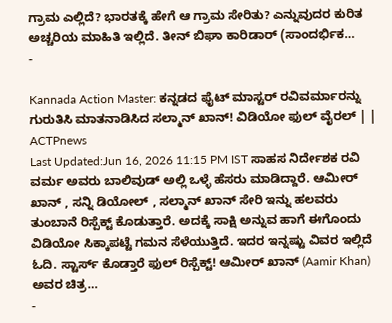ಗ್ರಾಮ ಎಲ್ಲಿದೆ? ಭಾರತಕ್ಕೆ ಹೇಗೆ ಆ ಗ್ರಾಮ ಸೇರಿತು? ಎನ್ನುವುದರ ಕುರಿತ ಅಚ್ಚರಿಯ ಮಾಹಿತಿ ಇಲ್ಲಿದೆ. ತೀನ್ ಬಿಘಾ ಕಾರಿಡಾರ್ (ಸಾಂದರ್ಭಿಕ…
-

Kannada Action Master: ಕನ್ನಡದ ಫೈಟ್ ಮಾಸ್ಟರ್ ರವಿವರ್ಮಾರನ್ನು ಗುರುತಿಸಿ ಮಾತನಾಡಿಸಿದ ಸಲ್ಮಾನ್ ಖಾನ್! ವಿಡಿಯೋ ಫುಲ್ ವೈರಲ್ | | ACTPnews
Last Updated:Jun 16, 2026 11:15 PM IST ಸಾಹಸ ನಿರ್ದೇಶಕ ರವಿ ವರ್ಮ ಅವರು ಬಾಲಿವುಡ್ ಅಲ್ಲಿ ಒಳ್ಳೆ ಹೆಸರು ಮಾಡಿದ್ದಾರೆ. ಆಮೀರ್ ಖಾನ್ , ಸನ್ನಿ ಡಿಯೋಲ್ , ಸಲ್ಮಾನ್ ಖಾನ್ ಸೇರಿ ಇನ್ನು ಹಲವರು ತುಂಬಾನೆ ರಿಸ್ಪೆಕ್ಟ್ ಕೊಡುತ್ತಾರೆ. ಅದಕ್ಕೆ ಸಾಕ್ಷಿ ಅನ್ನುವ ಹಾಗೆ ಈಗೊಂದು ವಿಡಿಯೋ ಸಿಕ್ಕಾಪಟ್ಟೆ ಗಮನ ಸೆಳೆಯುತ್ತಿದೆ. ಇದರ ಇನ್ನಷ್ಟು ವಿವರ ಇಲ್ಲಿದೆ ಓದಿ. ಸ್ಟಾರ್ಸ್ ಕೊಡ್ತಾರೆ ಫುಲ್ ರಿಸ್ಪೆಕ್ಟ್! ಆಮೀರ್ ಖಾನ್ (Aamir Khan) ಅವರ ಚಿತ್ರ…
-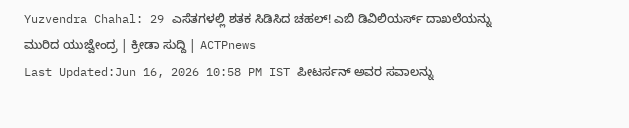Yuzvendra Chahal: 29 ಎಸೆತಗಳಲ್ಲಿ ಶತಕ ಸಿಡಿಸಿದ ಚಹಲ್! ಎಬಿ ಡಿವಿಲಿಯರ್ಸ್ ದಾಖಲೆಯನ್ನು ಮುರಿದ ಯುಜ್ವೇಂದ್ರ | ಕ್ರೀಡಾ ಸುದ್ದಿ | ACTPnews
Last Updated:Jun 16, 2026 10:58 PM IST ಪೀಟರ್ಸನ್ ಅವರ ಸವಾಲನ್ನು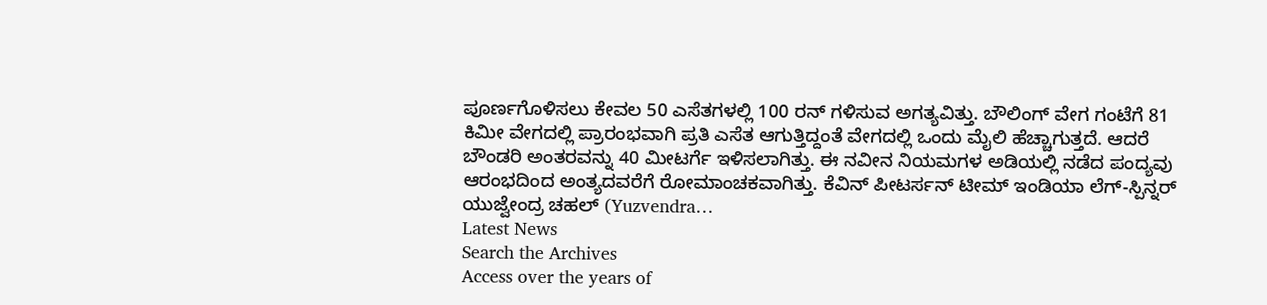ಪೂರ್ಣಗೊಳಿಸಲು ಕೇವಲ 50 ಎಸೆತಗಳಲ್ಲಿ 100 ರನ್ ಗಳಿಸುವ ಅಗತ್ಯವಿತ್ತು. ಬೌಲಿಂಗ್ ವೇಗ ಗಂಟೆಗೆ 81 ಕಿಮೀ ವೇಗದಲ್ಲಿ ಪ್ರಾರಂಭವಾಗಿ ಪ್ರತಿ ಎಸೆತ ಆಗುತ್ತಿದ್ದಂತೆ ವೇಗದಲ್ಲಿ ಒಂದು ಮೈಲಿ ಹೆಚ್ಚಾಗುತ್ತದೆ. ಆದರೆ ಬೌಂಡರಿ ಅಂತರವನ್ನು 40 ಮೀಟರ್ಗೆ ಇಳಿಸಲಾಗಿತ್ತು. ಈ ನವೀನ ನಿಯಮಗಳ ಅಡಿಯಲ್ಲಿ ನಡೆದ ಪಂದ್ಯವು ಆರಂಭದಿಂದ ಅಂತ್ಯದವರೆಗೆ ರೋಮಾಂಚಕವಾಗಿತ್ತು. ಕೆವಿನ್ ಪೀಟರ್ಸನ್ ಟೀಮ್ ಇಂಡಿಯಾ ಲೆಗ್-ಸ್ಪಿನ್ನರ್ ಯುಜ್ವೇಂದ್ರ ಚಹಲ್ (Yuzvendra…
Latest News
Search the Archives
Access over the years of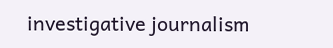investigative journalism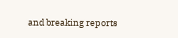and breaking reports